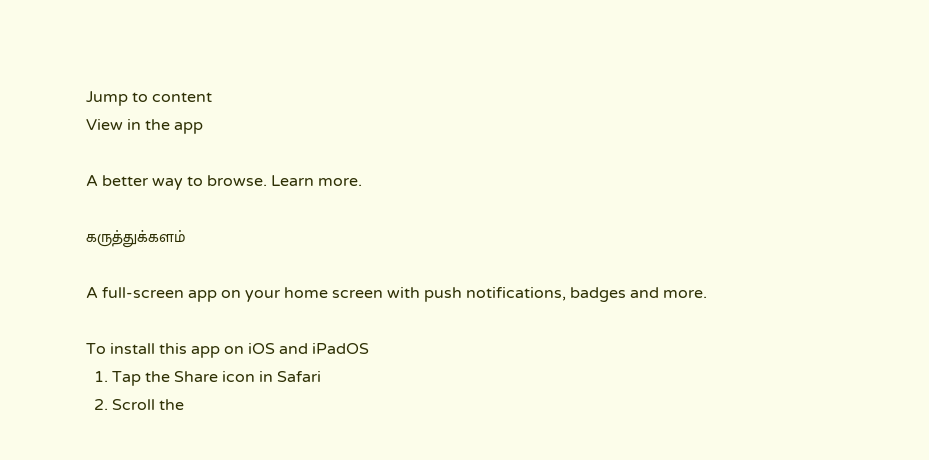Jump to content
View in the app

A better way to browse. Learn more.

கருத்துக்களம்

A full-screen app on your home screen with push notifications, badges and more.

To install this app on iOS and iPadOS
  1. Tap the Share icon in Safari
  2. Scroll the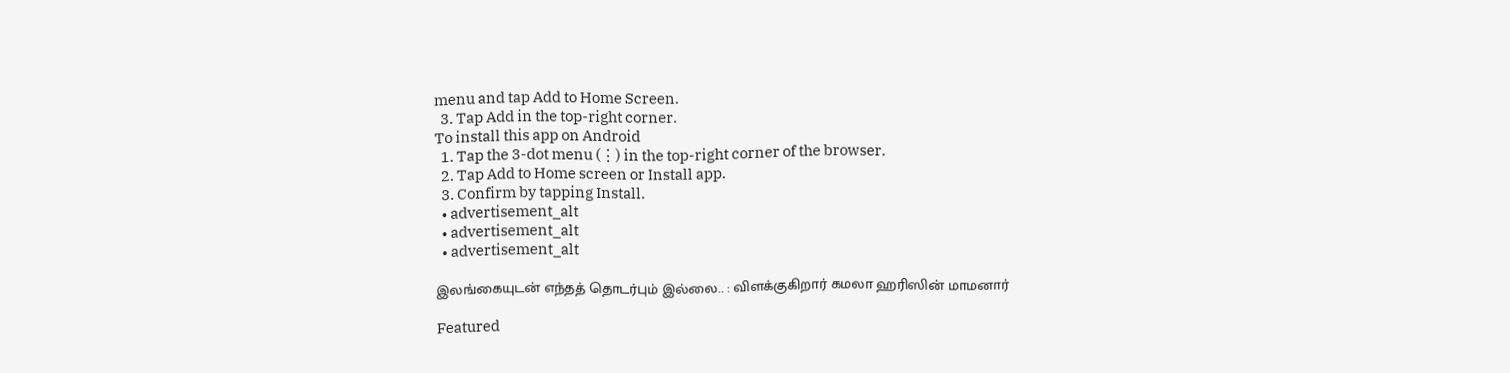menu and tap Add to Home Screen.
  3. Tap Add in the top-right corner.
To install this app on Android
  1. Tap the 3-dot menu (⋮) in the top-right corner of the browser.
  2. Tap Add to Home screen or Install app.
  3. Confirm by tapping Install.
  • advertisement_alt
  • advertisement_alt
  • advertisement_alt

இலங்கையுடன் எந்தத் தொடர்பும் இல்லை.. : விளக்குகிறார் கமலா ஹரிஸின் மாமனார்

Featured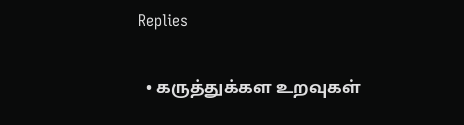Replies

  • கருத்துக்கள உறவுகள்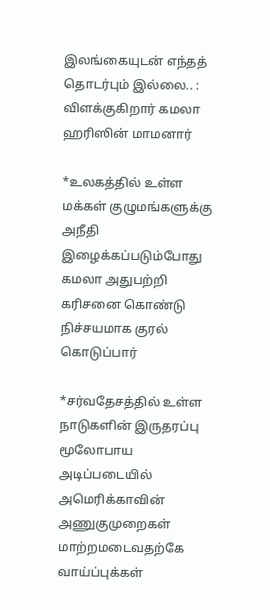இலங்கையுடன் எந்தத் தொடர்பும் இல்லை.. : விளக்குகிறார் கமலா ஹரிஸின் மாமனார்

*உலகத்தில் உள்ள மக்கள் குழுமங்களுக்கு அநீதி இழைக்கப்படும்போது கமலா அதுபற்றி கரிசனை கொண்டு நிச்சயமாக குரல் கொடுப்பார்

*சர்வதேசத்தில் உள்ள நாடுகளின் இருதரப்பு மூலோபாய அடிப்படையில் அமெரிக்காவின் அணுகுமுறைகள் மாற்றமடைவதற்கே வாய்ப்புக்கள்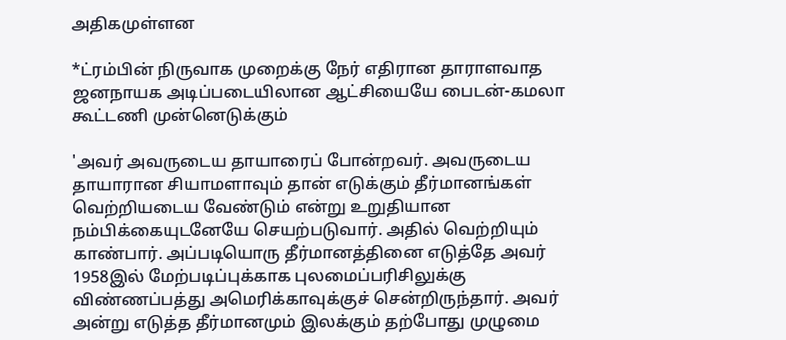அதிகமுள்ளன

*ட்ரம்பின் நிருவாக முறைக்கு நேர் எதிரான தாராளவாத ஜனநாயக அடிப்படையிலான ஆட்சியையே பைடன்-கமலா கூட்டணி முன்னெடுக்கும்

'அவர் அவருடைய தாயாரைப் போன்றவர். அவருடைய தாயாரான சியாமளாவும் தான் எடுக்கும் தீர்மானங்கள் வெற்றியடைய வேண்டும் என்று உறுதியான நம்பிக்கையுடனேயே செயற்படுவார். அதில் வெற்றியும் காண்பார். அப்படியொரு தீர்மானத்தினை எடுத்தே அவர் 1958இல் மேற்படிப்புக்காக புலமைப்பரிசிலுக்கு விண்ணப்பத்து அமெரிக்காவுக்குச் சென்றிருந்தார். அவர் அன்று எடுத்த தீர்மானமும் இலக்கும் தற்போது முழுமை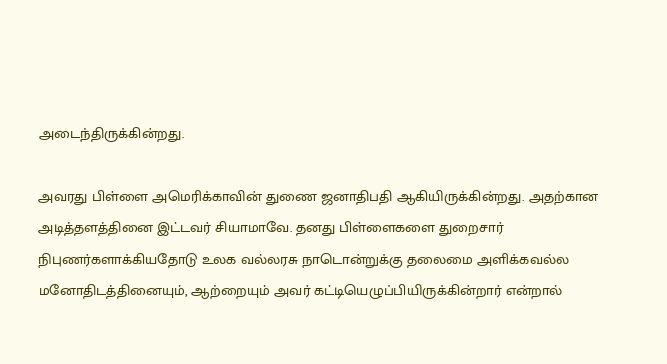அடைந்திருக்கின்றது.

அவரது பிள்ளை அமெரிக்காவின் துணை ஜனாதிபதி ஆகியிருக்கின்றது. அதற்கான அடித்தளத்தினை இட்டவர் சியாமாவே. தனது பிள்ளைகளை துறைசார் நிபுணர்களாக்கியதோடு உலக வல்லரசு நாடொன்றுக்கு தலைமை அளிக்கவல்ல மனோதிடத்தினையும், ஆற்றையும் அவர் கட்டியெழுப்பியிருக்கின்றார் என்றால்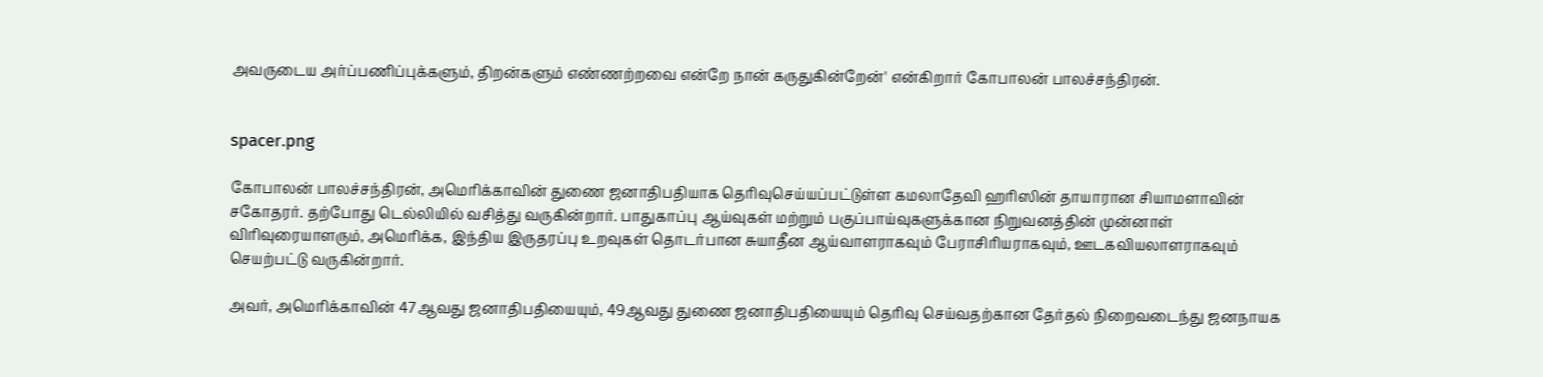அவருடைய அர்ப்பணிப்புக்களும், திறன்களும் எண்ணற்றவை என்றே நான் கருதுகின்றேன்' என்கிறார் கோபாலன் பாலச்சந்திரன்.


spacer.png

கோபாலன் பாலச்சந்திரன், அமெரிக்காவின் துணை ஜனாதிபதியாக தெரிவுசெய்யப்பட்டுள்ள கமலாதேவி ஹரிஸின் தாயாரான சியாமளாவின் சகோதரர். தற்போது டெல்லியில் வசித்து வருகின்றார். பாதுகாப்பு ஆய்வுகள் மற்றும் பகுப்பாய்வுகளுக்கான நிறுவனத்தின் முன்னாள் விரிவுரையாளரும், அமெரிக்க, இந்திய இருதரப்பு உறவுகள் தொடர்பான சுயாதீன ஆய்வாளராகவும் பேராசிரியராகவும், ஊடகவியலாளராகவும் செயற்பட்டு வருகின்றார்.

அவர், அமெரிக்காவின் 47ஆவது ஜனாதிபதியையும், 49ஆவது துணை ஜனாதிபதியையும் தெரிவு செய்வதற்கான தேர்தல் நிறைவடைந்து ஜனநாயக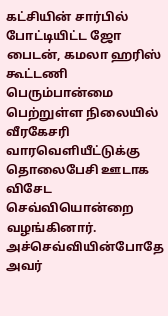கட்சியின் சார்பில் போட்டியிட்ட ஜோ பைடன், கமலா ஹரிஸ் கூட்டணி பெரும்பான்மை பெற்றுள்ள நிலையில் வீரகேசரி வாரவெளியீட்டுக்கு தொலைபேசி ஊடாக விசேட செவ்வியொன்றை வழங்கினார். அச்செவ்வியின்போதே அவர்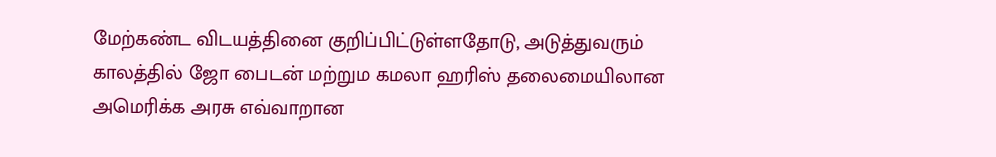மேற்கண்ட விடயத்தினை குறிப்பிட்டுள்ளதோடு, அடுத்துவரும் காலத்தில் ஜோ பைடன் மற்றும கமலா ஹரிஸ் தலைமையிலான அமெரிக்க அரசு எவ்வாறான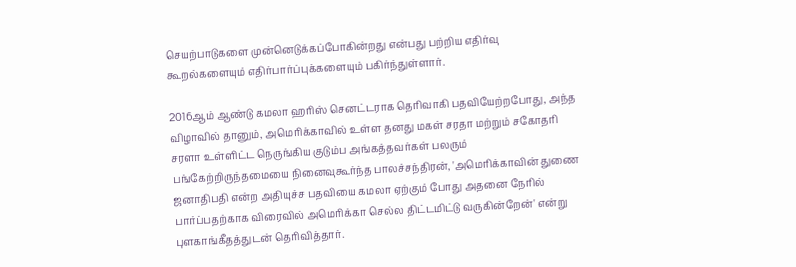செயற்பாடுகளை முன்னெடுக்கப்போகின்றது என்பது பற்றிய எதிர்வு கூறல்களையும் எதிர்பார்ப்புக்களையும் பகிர்ந்துள்ளார்.

2016ஆம் ஆண்டு கமலா ஹரிஸ் செனட்டராக தெரிவாகி பதவியேற்றபோது, அந்த விழாவில் தானும், அமெரிக்காவில் உள்ள தனது மகள் சரதா மற்றும் சகோதரி சரளா உள்ளிட்ட நெருங்கிய குடும்ப அங்கத்தவர்கள் பலரும் பங்கேற்றிருந்தமையை நினைவுகூர்ந்த பாலச்சந்திரன், 'அமெரிக்காவின் துணை ஜனாதிபதி என்ற அதியுச்ச பதவியை கமலா ஏற்கும் போது அதனை நேரில் பார்ப்பதற்காக விரைவில் அமெரிக்கா செல்ல திட்டமிட்டு வருகின்றேன்' என்று புளகாங்கீதத்துடன் தெரிவித்தார்.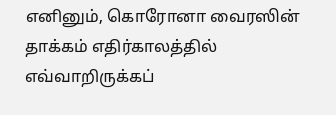எனினும், கொரோனா வைரஸின் தாக்கம் எதிர்காலத்தில் எவ்வாறிருக்கப்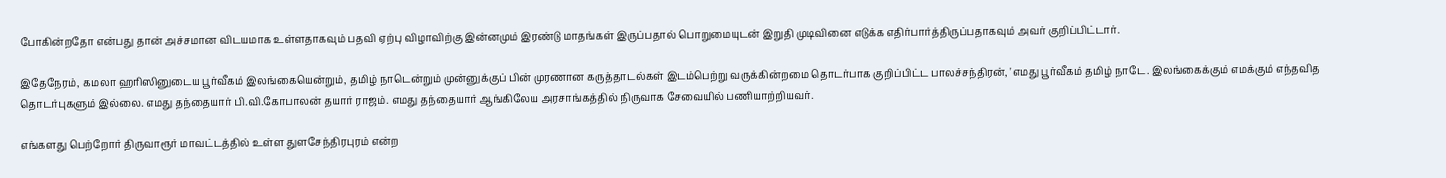போகின்றதோ என்பது தான் அச்சமான விடயமாக உள்ளதாகவும் பதவி ஏற்பு விழாவிற்கு இன்னமும் இரண்டு மாதங்கள் இருப்பதால் பொறுமையுடன் இறுதி முடிவினை எடுக்க எதிர்பார்த்திருப்பதாகவும் அவர் குறிப்பிட்டார்.

இதேநேரம், கமலா ஹரிஸினுடைய பூர்வீகம் இலங்கையென்றும், தமிழ் நாடென்றும் முன்னுக்குப் பின் முரணான கருத்தாடல்கள் இடம்பெற்று வருக்கின்றமை தொடர்பாக குறிப்பிட்ட பாலச்சந்திரன், 'எமது பூர்வீகம் தமிழ் நாடே. இலங்கைக்கும் எமக்கும் எந்தவித தொடர்புகளும் இல்லை. எமது தந்தையார் பி.வி.கோபாலன் தயார் ராஜம். எமது தந்தையார் ஆங்கிலேய அரசாங்கத்தில் நிருவாக சேவையில் பணியாற்றியவர்.

எங்களது பெற்றோர் திருவாரூர் மாவட்டத்தில் உள்ள துளசேந்திரபுரம் என்ற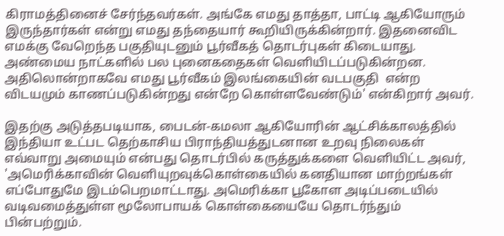கிராமத்தினைச் சேர்ந்தவர்கள். அங்கே எமது தாத்தா, பாட்டி ஆகியோரும் இருந்தார்கள் என்று எமது தந்தையார் கூறியிருக்கின்றார். இதனைவிட எமக்கு வேறெந்த பகுதியுடனும் பூர்வீகத் தொடர்புகள் கிடையாது. அண்மைய நாட்களில் பல புனைகதைகள் வெளியிடப்படுகின்றன. அதிலொன்றாகவே எமது பூர்வீகம் இலங்கையின் வடபகுதி  என்ற விடயமும் காணப்படுகின்றது என்றே கொள்ளவேண்டும்' என்கிறார் அவர்.

இதற்கு அடுத்தபடியாக, பைடன்-கமலா ஆகியோரின் ஆட்சிக்காலத்தில் இந்தியா உட்பட தெற்காசிய பிராந்தியத்துடனான உறவு நிலைகள் எவ்வாறு அமையும் என்பது தொடர்பில் கருத்துக்களை வெளியிட்ட அவர், 'அமெரிக்காவின் வெளியுறவுக்கொள்கையில் கனதியான மாற்றங்கள் எப்போதுமே இடம்பெறமாட்டாது. அமெரிக்கா பூகோள அடிப்படையில் வடிவமைத்துள்ள மூலோபாயக் கொள்கையையே தொடர்ந்தும் பின்பற்றும்.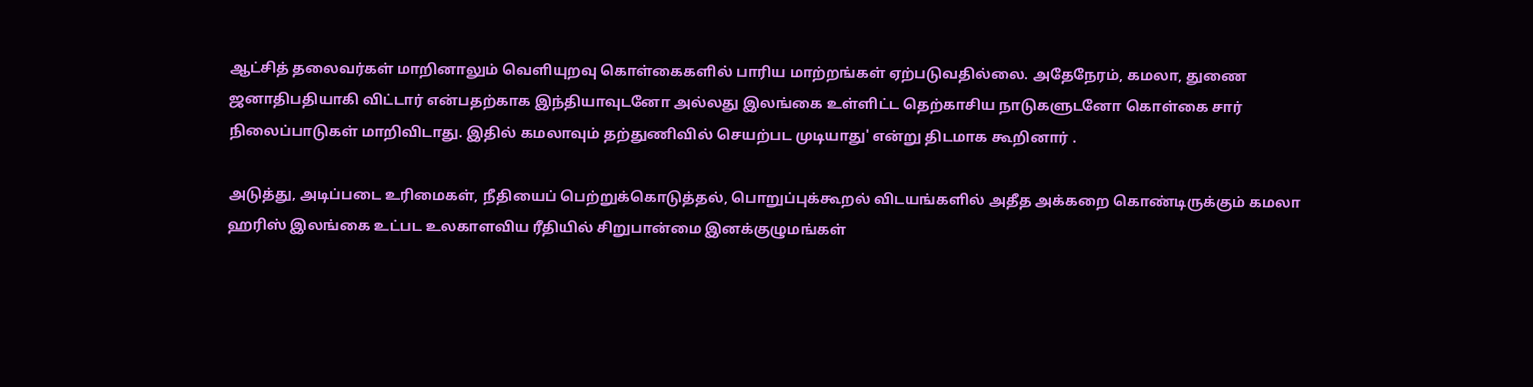ஆட்சித் தலைவர்கள் மாறினாலும் வெளியுறவு கொள்கைகளில் பாரிய மாற்றங்கள் ஏற்படுவதில்லை. அதேநேரம், கமலா, துணை ஜனாதிபதியாகி விட்டார் என்பதற்காக இந்தியாவுடனோ அல்லது இலங்கை உள்ளிட்ட தெற்காசிய நாடுகளுடனோ கொள்கை சார் நிலைப்பாடுகள் மாறிவிடாது. இதில் கமலாவும் தற்துணிவில் செயற்பட முடியாது' என்று திடமாக கூறினார் .

அடுத்து, அடிப்படை உரிமைகள், நீதியைப் பெற்றுக்கொடுத்தல், பொறுப்புக்கூறல் விடயங்களில் அதீத அக்கறை கொண்டிருக்கும் கமலா ஹரிஸ் இலங்கை உட்பட உலகாளவிய ரீதியில் சிறுபான்மை இனக்குழுமங்கள்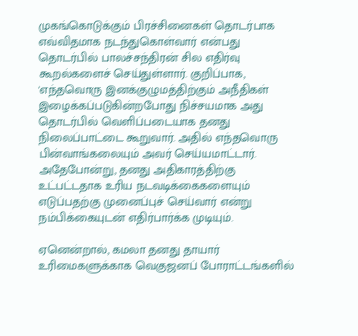முகங்கொடுக்கும் பிரச்சினைகள் தொடர்பாக எவ்விதமாக நடந்துகொள்வார் என்பது தொடர்பில் பாலச்சந்திரன் சில எதிர்வு கூறல்களைச் செய்துள்ளார். குறிப்பாக, 'எந்தவொரு இனக்குழுமத்திற்கும் அநீதிகள் இழைக்கப்படுகின்றபோது நிச்சயமாக அது தொடர்பில் வெளிப்படையாக தனது நிலைப்பாட்டை கூறுவார். அதில் எந்தவொரு பின்வாங்கலையும் அவர் செய்யமாட்டார். அதேபோன்று, தனது அதிகாரத்திற்கு உட்பட்டதாக உரிய நடவடிக்கைகளையும் எடுப்பதற்கு முனைப்புச் செய்வார் என்று நம்பிக்கையுடன் எதிர்பார்க்க முடியும்.

ஏனென்றால், கமலா தனது தாயார் உரிமைகளுக்காக வெகுஜனப் போராட்டங்களில்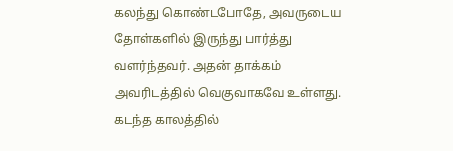கலந்து கொண்டபோதே, அவருடைய தோள்களில் இருந்து பார்த்து வளர்ந்தவர். அதன் தாக்கம் அவரிடத்தில் வெகுவாகவே உள்ளது. கடந்த காலத்தில்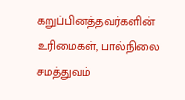கறுப்பினத்தவர்களின் உரிமைகள், பால்நிலை சமத்துவம்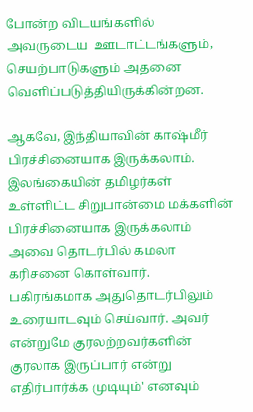போன்ற விடயங்களில் அவருடைய  ஊடாட்டங்களும், செயற்பாடுகளும் அதனை வெளிப்படுத்தியிருக்கின்றன.

ஆகவே, இந்தியாவின் காஷ்மீர் பிரச்சினையாக இருக்கலாம். இலங்கையின் தமிழர்கள் உள்ளிட்ட சிறுபான்மை மக்களின் பிரச்சினையாக இருக்கலாம் அவை தொடர்பில் கமலா கரிசனை கொள்வார். பகிரங்கமாக அதுதொடர்பிலும் உரையாடவும் செய்வார். அவர் என்றுமே குரலற்றவர்களின் குரலாக இருப்பார் என்று எதிர்பார்க்க முடியும்' எனவும்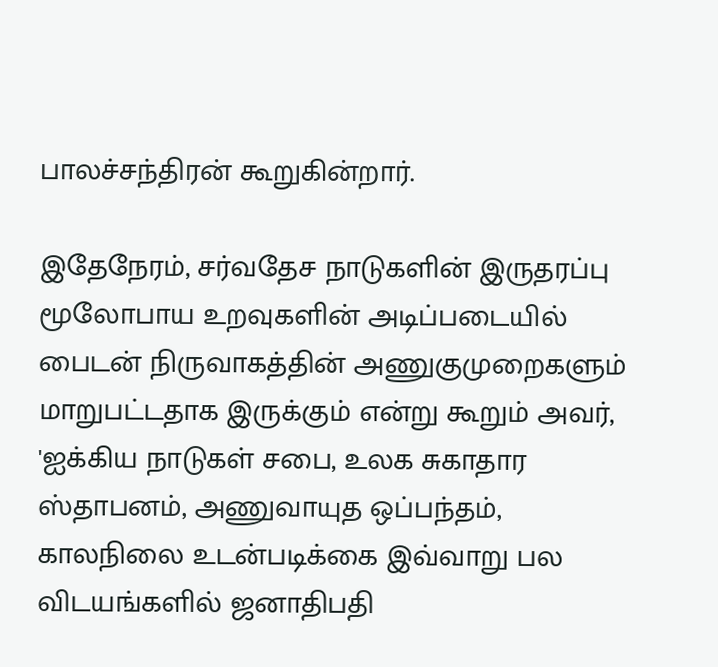பாலச்சந்திரன் கூறுகின்றார்.

இதேநேரம், சர்வதேச நாடுகளின் இருதரப்பு மூலோபாய உறவுகளின் அடிப்படையில் பைடன் நிருவாகத்தின் அணுகுமுறைகளும் மாறுபட்டதாக இருக்கும் என்று கூறும் அவர், 'ஐக்கிய நாடுகள் சபை, உலக சுகாதார ஸ்தாபனம், அணுவாயுத ஒப்பந்தம், காலநிலை உடன்படிக்கை இவ்வாறு பல விடயங்களில் ஜனாதிபதி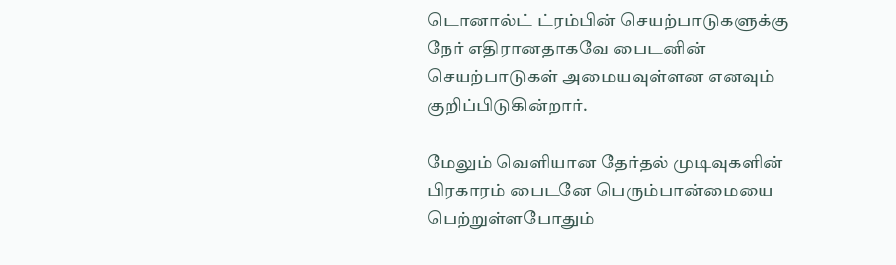டொனால்ட் ட்ரம்பின் செயற்பாடுகளுக்கு நேர் எதிரானதாகவே பைடனின் செயற்பாடுகள் அமையவுள்ளன எனவும் குறிப்பிடுகின்றார்.

மேலும் வெளியான தேர்தல் முடிவுகளின் பிரகாரம் பைடனே பெரும்பான்மையை பெற்றுள்ளபோதும்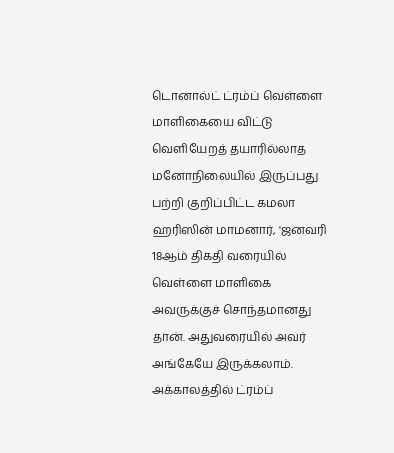டொனால்ட் ட்ரம்ப் வெள்ளை மாளிகையை விட்டு வெளியேறத் தயாரில்லாத மனோநிலையில் இருப்பது பற்றி குறிப்பிட்ட கமலா ஹரிஸின் மாமனார், 'ஜனவரி 18ஆம் திகதி வரையில் வெள்ளை மாளிகை அவருக்குச் சொந்தமானது தான். அதுவரையில் அவர் அங்கேயே இருக்கலாம். அக்காலத்தில் ட்ரம்ப்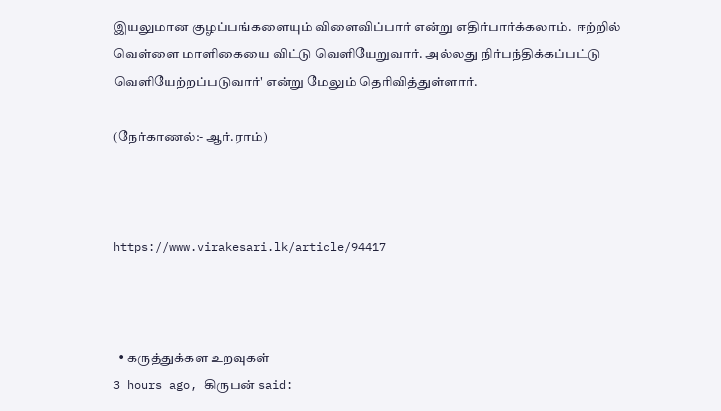இயலுமான குழப்பங்களையும் விளைவிப்பார் என்று எதிர்பார்க்கலாம்.  ஈற்றில் வெள்ளை மாளிகையை விட்டு வெளியேறுவார். அல்லது நிர்பந்திக்கப்பட்டு வெளியேற்றப்படுவார்' என்று மேலும் தெரிவித்துள்ளார்.

(நேர்காணல்:- ஆர்.ராம்)



https://www.virakesari.lk/article/94417



  • கருத்துக்கள உறவுகள்
3 hours ago, கிருபன் said: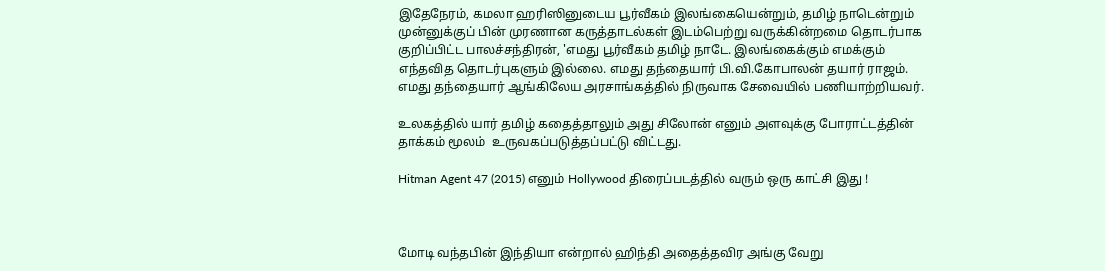இதேநேரம், கமலா ஹரிஸினுடைய பூர்வீகம் இலங்கையென்றும், தமிழ் நாடென்றும் முன்னுக்குப் பின் முரணான கருத்தாடல்கள் இடம்பெற்று வருக்கின்றமை தொடர்பாக குறிப்பிட்ட பாலச்சந்திரன், 'எமது பூர்வீகம் தமிழ் நாடே. இலங்கைக்கும் எமக்கும் எந்தவித தொடர்புகளும் இல்லை. எமது தந்தையார் பி.வி.கோபாலன் தயார் ராஜம். எமது தந்தையார் ஆங்கிலேய அரசாங்கத்தில் நிருவாக சேவையில் பணியாற்றியவர்.

உலகத்தில் யார் தமிழ் கதைத்தாலும் அது சிலோன் எனும் அளவுக்கு போராட்டத்தின் தாக்கம் மூலம்  உருவகப்படுத்தப்பட்டு விட்டது.

Hitman Agent 47 (2015) எனும் Hollywood திரைப்படத்தில் வரும் ஒரு காட்சி இது !



மோடி வந்தபின் இந்தியா என்றால் ஹிந்தி அதைத்தவிர அங்கு வேறு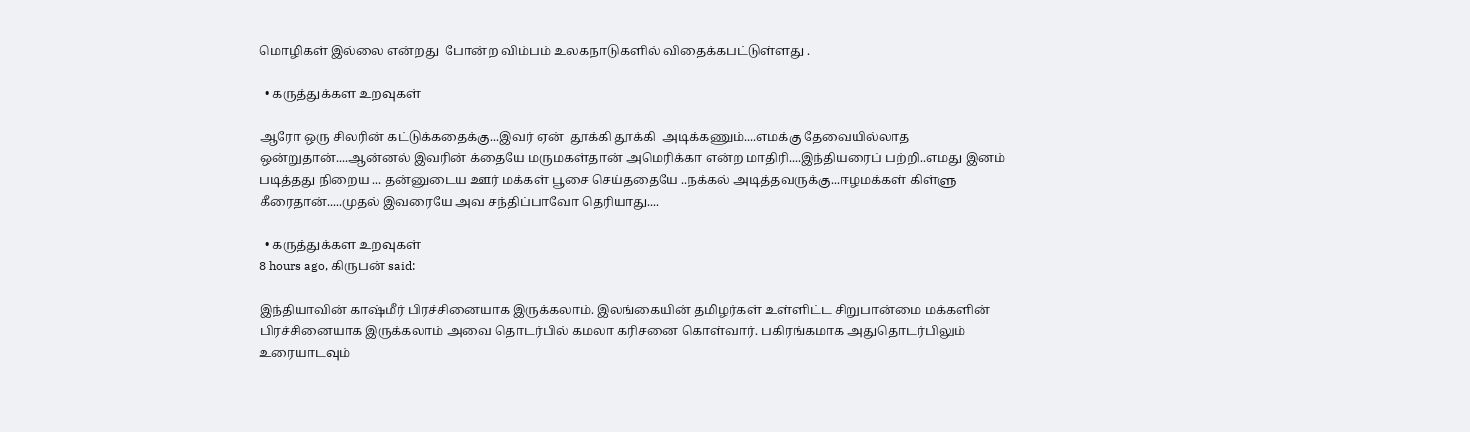மொழிகள் இல்லை என்றது  போன்ற விம்பம் உலகநாடுகளில் விதைக்கபட்டுள்ளது .

  • கருத்துக்கள உறவுகள்

ஆரோ ஒரு சிலரின் கட்டுக்கதைக்கு...இவர் ஏன்  தூக்கி தூக்கி  அடிக்கணும்....எமக்கு தேவையில்லாத ஒன்றுதான்....ஆன்னல் இவரின் க்தையே மருமகள்தான் அமெரிக்கா என்ற மாதிரி....இந்தியரைப் பற்றி..எமது இனம் படித்தது நிறைய ... தன்னுடைய ஊர் மக்கள் பூசை செய்ததையே ..நக்கல் அடித்தவருக்கு...ஈழமக்கள் கிள்ளு கீரைதான்.....முதல் இவரையே அவ சந்திப்பாவோ தெரியாது....

  • கருத்துக்கள உறவுகள்
8 hours ago, கிருபன் said:

இந்தியாவின் காஷ்மீர் பிரச்சினையாக இருக்கலாம். இலங்கையின் தமிழர்கள் உள்ளிட்ட சிறுபான்மை மக்களின் பிரச்சினையாக இருக்கலாம் அவை தொடர்பில் கமலா கரிசனை கொள்வார். பகிரங்கமாக அதுதொடர்பிலும் உரையாடவும்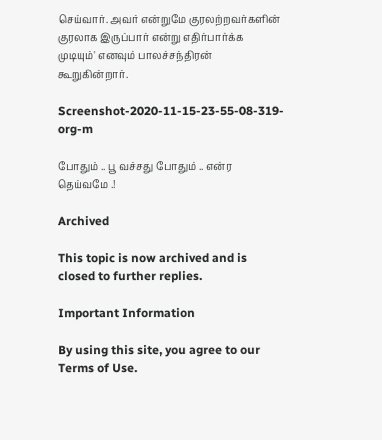செய்வார். அவர் என்றுமே குரலற்றவர்களின் குரலாக இருப்பார் என்று எதிர்பார்க்க முடியும்' எனவும் பாலச்சந்திரன் கூறுகின்றார்.

Screenshot-2020-11-15-23-55-08-319-org-m

போதும் .. பூ வச்சது போதும் .. என்ர தெய்வமே .!

Archived

This topic is now archived and is closed to further replies.

Important Information

By using this site, you agree to our Terms of Use.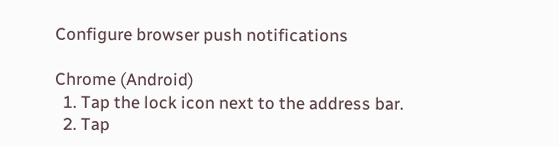Configure browser push notifications

Chrome (Android)
  1. Tap the lock icon next to the address bar.
  2. Tap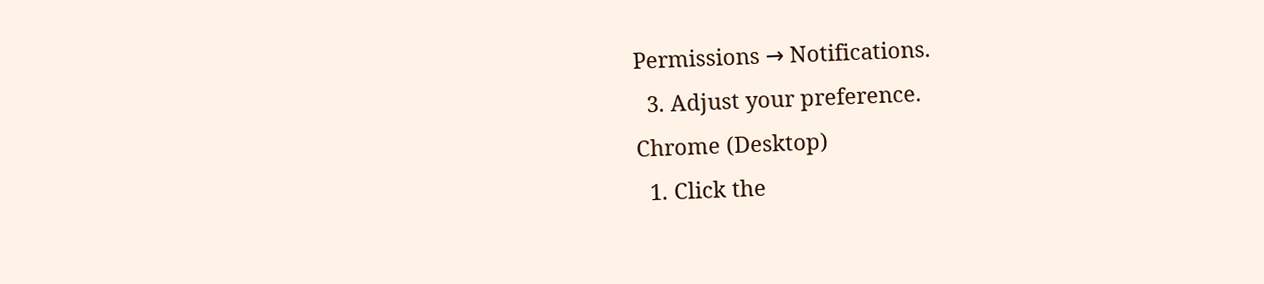Permissions → Notifications.
  3. Adjust your preference.
Chrome (Desktop)
  1. Click the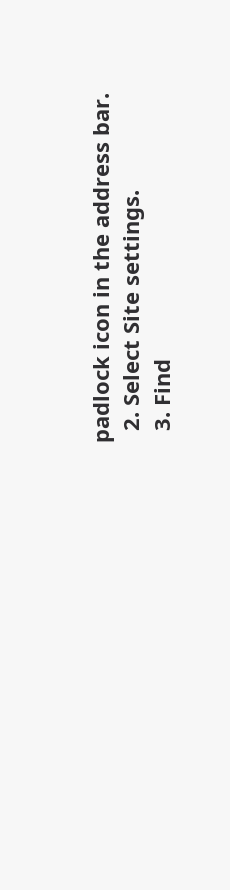padlock icon in the address bar.
  2. Select Site settings.
  3. Find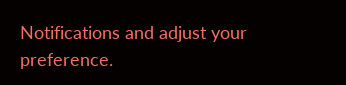Notifications and adjust your preference.